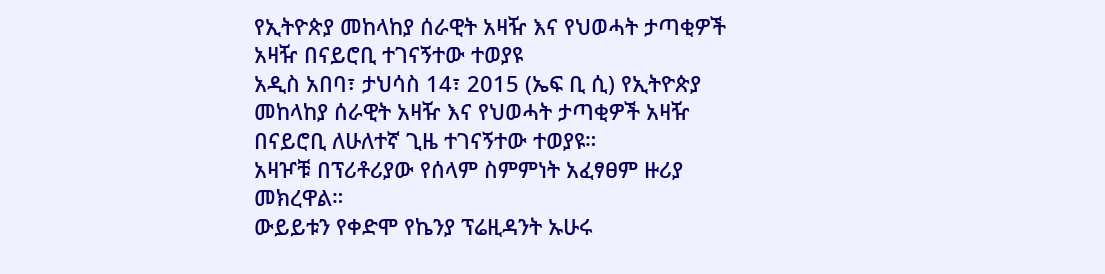የኢትዮጵያ መከላከያ ሰራዊት አዛዥ እና የህወሓት ታጣቂዎች አዛዥ በናይሮቢ ተገናኝተው ተወያዩ
አዲስ አበባ፣ ታህሳስ 14፣ 2015 (ኤፍ ቢ ሲ) የኢትዮጵያ መከላከያ ሰራዊት አዛዥ እና የህወሓት ታጣቂዎች አዛዥ በናይሮቢ ለሁለተኛ ጊዜ ተገናኝተው ተወያዩ።
አዛዦቹ በፕሪቶሪያው የሰላም ስምምነት አፈፃፀም ዙሪያ መክረዋል።
ውይይቱን የቀድሞ የኬንያ ፕሬዚዳንት ኡሁሩ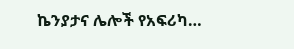ኬንያታና ሌሎች የአፍሪካ…